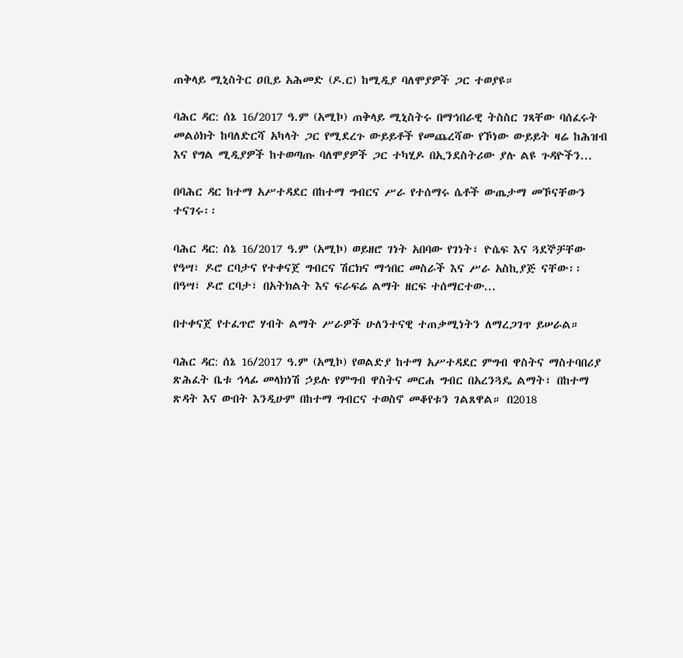ጠቅላይ ሚኒስትር ዐቢይ አሕመድ (ዶ.ር) ከሚዲያ ባለሞያዎች ጋር ተወያዩ።

ባሕር ዳር: ሰኔ 16/2017 ዓ.ም (አሚኮ) ጠቅላይ ሚኒስትሩ በማኅበራዊ ትስስር ገጻቸው ባሰፈሩት መልዕክት ከባለድርሻ አካላት ጋር የሚደረጉ ውይይቶች የመጨረሻው የኾነው ውይይት ዛሬ ከሕዝብ እና የግል ሚዲያዎች ከተወጣጡ ባለሞያዎች ጋር ተካሂዶ በኢንደስትሪው ያሉ ልዩ ጉዳዮችን...

በባሕር ዳር ከተማ አሥተዳደር በከተማ ግብርና ሥራ የተሰማሩ ሴቶች ውጤታማ መኾናቸውን ተናገሩ፡፡

ባሕር ዳር: ሰኔ 16/2017 ዓ.ም (አሚኮ) ወይዘሮ ገነት አበባው የገነት፣ ዮሴፍ እና ጓደኞቻቸው የዓሣ፣ ዶሮ ርባታና የተቀናጀ ግብርና ሽርክና ማኅበር መስራች እና ሥራ አስኪያጅ ናቸው፡፡ በዓሣ፣ ዶሮ ርባታ፣ በአትክልት እና ፍራፍሬ ልማት ዘርፍ ተሰማርተው...

በተቀናጀ የተፈጥሮ ሃብት ልማት ሥራዎች ሁለንተናዊ ተጠቃሚነትን ለማረጋገጥ ይሠራል።

ባሕር ዳር: ሰኔ 16/2017 ዓ.ም (አሚኮ) የወልድያ ከተማ አሥተዳደር ምግብ ዋስትና ማስተባበሪያ ጽሕፈት ቤቱ ኅላፊ መላክነሽ ኃይሉ የምግብ ዋስትና መርሐ ግብር በአረንጓዴ ልማት፣ በከተማ ጽዳት እና ውበት እንዲሁም በከተማ ግብርና ተወስኖ መቆየቱን ገልጸዋል። በ2018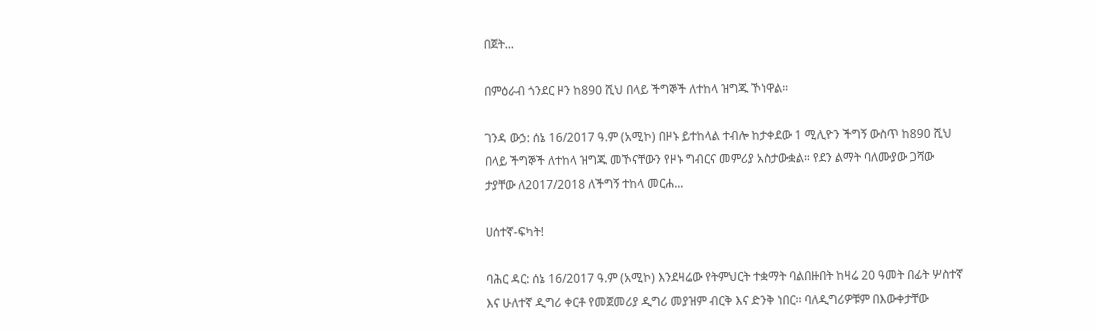በጀት...

በምዕራብ ጎንደር ዞን ከ890 ሺህ በላይ ችግኞች ለተከላ ዝግጁ ኾነዋል።

ገንዳ ውኃ: ሰኔ 16/2017 ዓ.ም (አሚኮ) በዞኑ ይተከላል ተብሎ ከታቀደው 1 ሚሊዮን ችግኝ ውስጥ ከ890 ሺህ በላይ ችግኞች ለተከላ ዝግጁ መኾናቸውን የዞኑ ግብርና መምሪያ አስታውቋል። የደን ልማት ባለሙያው ጋሻው ታያቸው ለ2017/2018 ለችግኝ ተከላ መርሐ...

ሀሰተኛ-ፍካት!

ባሕር ዳር: ሰኔ 16/2017 ዓ.ም (አሚኮ) እንደዛሬው የትምህርት ተቋማት ባልበዙበት ከዛሬ 20 ዓመት በፊት ሦስተኛ እና ሁለተኛ ዲግሪ ቀርቶ የመጀመሪያ ዲግሪ መያዝም ብርቅ እና ድንቅ ነበር፡፡ ባለዲግሪዎቹም በእውቀታቸው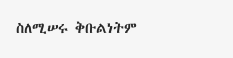ስለሚሠሩ ቅቡልነትም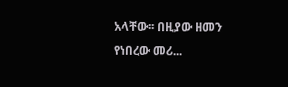አላቸው፡፡ በዚያው ዘመን የነበረው መሪ...